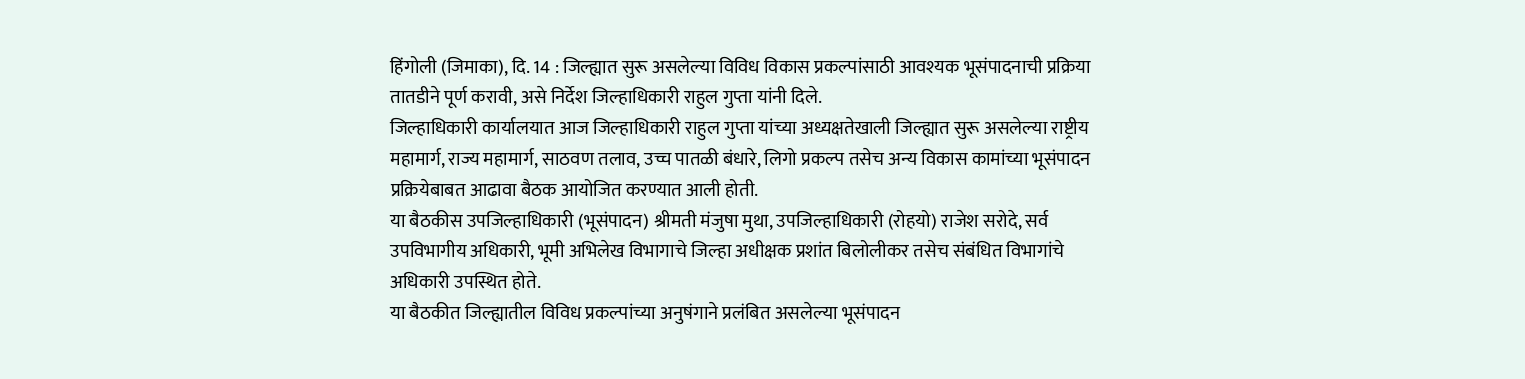हिंगोली (जिमाका), दि. 14 : जिल्ह्यात सुरू असलेल्या विविध विकास प्रकल्पांसाठी आवश्यक भूसंपादनाची प्रक्रिया तातडीने पूर्ण करावी, असे निर्देश जिल्हाधिकारी राहुल गुप्ता यांनी दिले.
जिल्हाधिकारी कार्यालयात आज जिल्हाधिकारी राहुल गुप्ता यांच्या अध्यक्षतेखाली जिल्ह्यात सुरू असलेल्या राष्ट्रीय महामार्ग, राज्य महामार्ग, साठवण तलाव, उच्च पातळी बंधारे, लिगो प्रकल्प तसेच अन्य विकास कामांच्या भूसंपादन प्रक्रियेबाबत आढावा बैठक आयोजित करण्यात आली होती.
या बैठकीस उपजिल्हाधिकारी (भूसंपादन) श्रीमती मंजुषा मुथा, उपजिल्हाधिकारी (रोहयो) राजेश सरोदे, सर्व उपविभागीय अधिकारी, भूमी अभिलेख विभागाचे जिल्हा अधीक्षक प्रशांत बिलोलीकर तसेच संबंधित विभागांचे अधिकारी उपस्थित होते.
या बैठकीत जिल्ह्यातील विविध प्रकल्पांच्या अनुषंगाने प्रलंबित असलेल्या भूसंपादन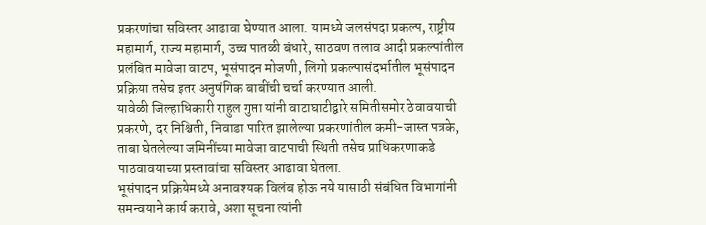प्रकरणांचा सविस्तर आढावा घेण्यात आला. यामध्ये जलसंपदा प्रकल्प, राष्ट्रीय महामार्ग, राज्य महामार्ग, उच्च पातळी बंधारे, साठवण तलाव आदी प्रकल्पांतील प्रलंबित मावेजा वाटप, भूसंपादन मोजणी, लिगो प्रकल्पासंदर्भातील भूसंपादन प्रक्रिया तसेच इतर अनुषंगिक बाबींची चर्चा करण्यात आली.
यावेळी जिल्हाधिकारी राहुल गुप्ता यांनी वाटाघाटीद्वारे समितीसमोर ठेवावयाची प्रकरणे, दर निश्चिती, निवाडा पारित झालेल्या प्रकरणांतील कमी-जास्त पत्रके, ताबा घेतलेल्या जमिनींच्या मावेजा वाटपाची स्थिती तसेच प्राधिकरणाकडे पाठवावयाच्या प्रस्तावांचा सविस्तर आढावा घेतला.
भूसंपादन प्रक्रियेमध्ये अनावश्यक विलंब होऊ नये यासाठी संबंधित विभागांनी समन्वयाने कार्य करावे, अशा सूचना त्यांनी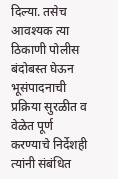दिल्या. तसेच आवश्यक त्या ठिकाणी पोलीस बंदोबस्त घेऊन भूसंपादनाची प्रक्रिया सुरळीत व वेळेत पूर्ण करण्याचे निर्देशही त्यांनी संबंधित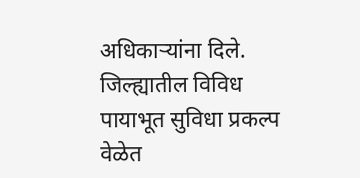अधिकाऱ्यांना दिले.
जिल्ह्यातील विविध पायाभूत सुविधा प्रकल्प वेळेत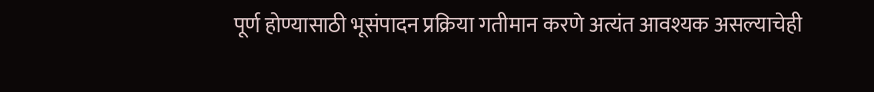पूर्ण होण्यासाठी भूसंपादन प्रक्रिया गतीमान करणे अत्यंत आवश्यक असल्याचेही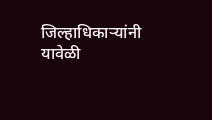जिल्हाधिकाऱ्यांनी यावेळी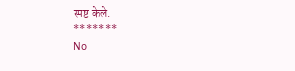स्पष्ट केले.
*******
No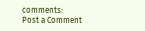comments:
Post a Comment